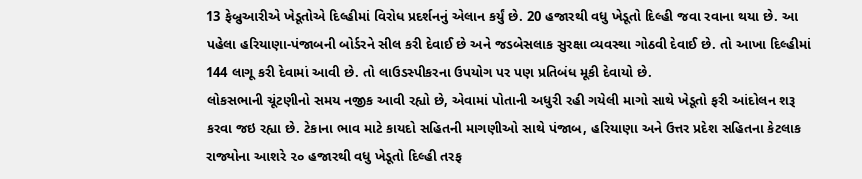13 ફેબ્રુઆરીએ ખેડૂતોએ દિલ્હીમાં વિરોધ પ્રદર્શનનું એલાન કર્યું છે. 20 હજારથી વધુ ખેડૂતો દિલ્હી જવા રવાના થયા છે. આ પહેલા હરિયાણા-પંજાબની બોર્ડરને સીલ કરી દેવાઈ છે અને જડબેસલાક સુરક્ષા વ્યવસ્થા ગોઠવી દેવાઈ છે. તો આખા દિલ્હીમાં 144 લાગૂ કરી દેવામાં આવી છે. તો લાઉડસ્પીકરના ઉપયોગ પર પણ પ્રતિબંધ મૂકી દેવાયો છે.
લોકસભાની ચૂંટણીનો સમય નજીક આવી રહ્યો છે, એવામાં પોતાની અધુરી રહી ગયેલી માગો સાથે ખેડૂતો ફરી આંદોલન શરૂ કરવા જઇ રહ્યા છે. ટેકાના ભાવ માટે કાયદો સહિતની માગણીઓ સાથે પંજાબ, હરિયાણા અને ઉત્તર પ્રદેશ સહિતના કેટલાક રાજ્યોના આશરે ૨૦ હજારથી વધુ ખેડૂતો દિલ્હી તરફ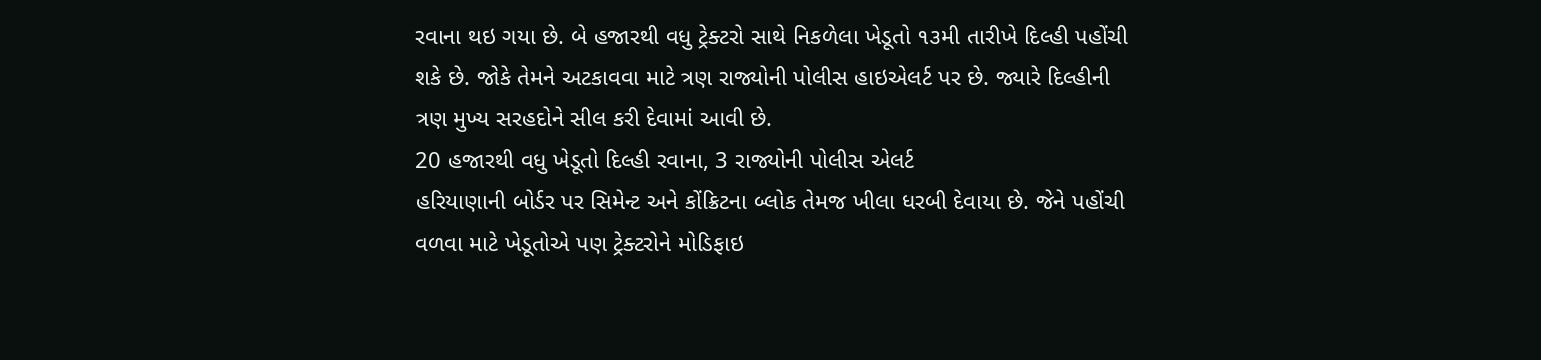રવાના થઇ ગયા છે. બે હજારથી વધુ ટ્રેક્ટરો સાથે નિકળેલા ખેડૂતો ૧૩મી તારીખે દિલ્હી પહોંચી શકે છે. જોકે તેમને અટકાવવા માટે ત્રણ રાજ્યોની પોલીસ હાઇએલર્ટ પર છે. જ્યારે દિલ્હીની ત્રણ મુખ્ય સરહદોને સીલ કરી દેવામાં આવી છે.
20 હજારથી વધુ ખેડૂતો દિલ્હી રવાના, 3 રાજ્યોની પોલીસ એલર્ટ
હરિયાણાની બોર્ડર પર સિમેન્ટ અને કોંક્રિટના બ્લોક તેમજ ખીલા ધરબી દેવાયા છે. જેને પહોંચી વળવા માટે ખેડૂતોએ પણ ટ્રેક્ટરોને મોડિફાઇ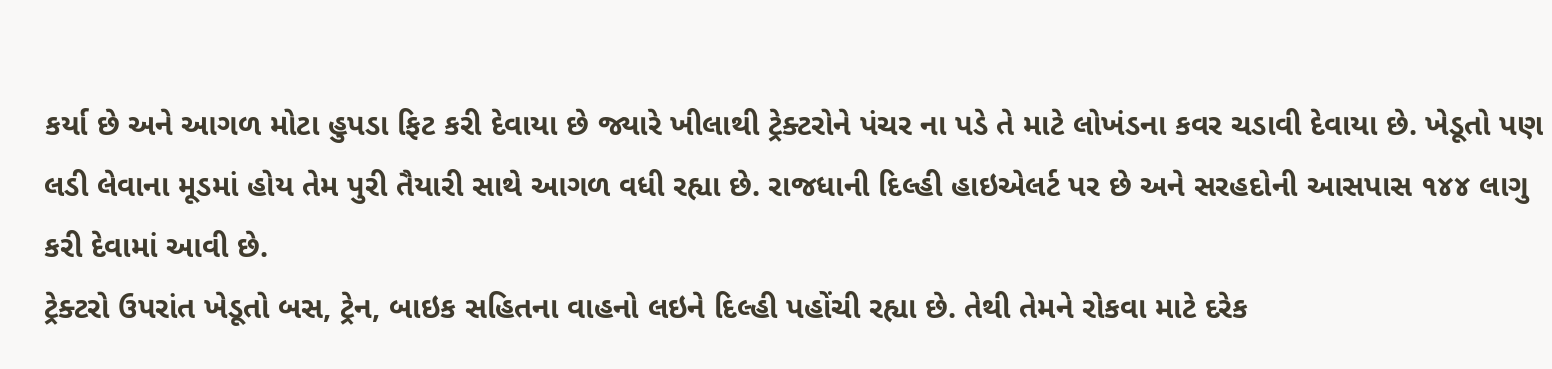કર્યા છે અને આગળ મોટા હુપડા ફિટ કરી દેવાયા છે જ્યારે ખીલાથી ટ્રેક્ટરોને પંચર ના પડે તે માટે લોખંડના કવર ચડાવી દેવાયા છે. ખેડૂતો પણ લડી લેવાના મૂડમાં હોય તેમ પુરી તૈયારી સાથે આગળ વધી રહ્યા છે. રાજધાની દિલ્હી હાઇએલર્ટ પર છે અને સરહદોની આસપાસ ૧૪૪ લાગુ કરી દેવામાં આવી છે.
ટ્રેક્ટરો ઉપરાંત ખેડૂતો બસ, ટ્રેન, બાઇક સહિતના વાહનો લઇને દિલ્હી પહોંચી રહ્યા છે. તેથી તેમને રોકવા માટે દરેક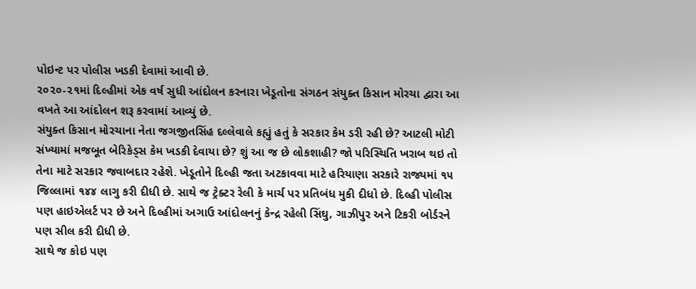પોઇન્ટ પર પોલીસ ખડકી દેવામાં આવી છે.
૨૦૨૦-૨૧માં દિલ્હીમાં એક વર્ષ સુધી આંદોલન કરનારા ખેડૂતોના સંગઠન સંયુક્ત કિસાન મોરચા દ્વારા આ વખતે આ આંદોલન શરૂ કરવામાં આવ્યું છે.
સંયુક્ત કિસાન મોરચાના નેતા જગજીતસિંહ દલ્લેવાલે કહ્યું હતું કે સરકાર કેમ ડરી રહી છે? આટલી મોટી સંખ્યામાં મજબૂત બેરિકેડ્સ કેમ ખડકી દેવાયા છે? શું આ જ છે લોકશાહી? જો પરિસ્થિતિ ખરાબ થઇ તો તેના માટે સરકાર જવાબદાર રહેશે. ખેડૂતોને દિલ્હી જતા અટકાવવા માટે હરિયાણા સરકારે રાજ્યમાં ૧૫ જિલ્લામાં ૧૪૪ લાગુ કરી દીધી છે. સાથે જ ટ્રેક્ટર રેલી કે માર્ચ પર પ્રતિબંધ મુકી દીધો છે. દિલ્હી પોલીસ પણ હાઇએલર્ટ પર છે અને દિલ્હીમાં અગાઉ આંદોલનનું કેન્દ્ર રહેલી સિંઘુ, ગાઝીપુર અને ટિકરી બોર્ડરને પણ સીલ કરી દીધી છે.
સાથે જ કોઇ પણ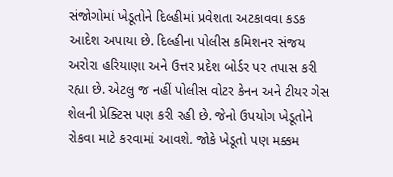સંજોગોમાં ખેડૂતોને દિલ્હીમાં પ્રવેશતા અટકાવવા કડક આદેશ અપાયા છે. દિલ્હીના પોલીસ કમિશનર સંજય અરોરા હરિયાણા અને ઉત્તર પ્રદેશ બોર્ડર પર તપાસ કરી રહ્યા છે. એટલુ જ નહીં પોલીસ વોટર કેનન અને ટીયર ગેસ શેલની પ્રેક્ટિસ પણ કરી રહી છે. જેનો ઉપયોગ ખેડૂતોને રોકવા માટે કરવામાં આવશે. જોકે ખેડૂતો પણ મક્કમ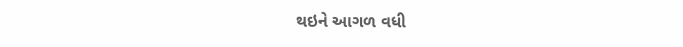થઇને આગળ વધી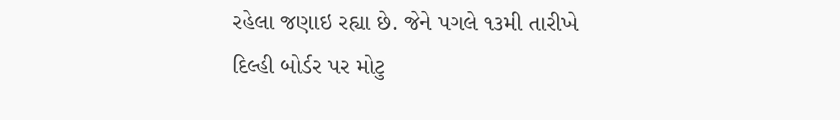રહેલા જણાઇ રહ્યા છે. જેને પગલે ૧૩મી તારીખે દિલ્હી બોર્ડર પર મોટુ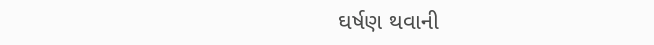ઘર્ષણ થવાની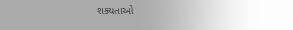શક્યતાઓ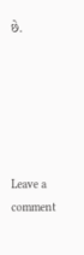છે.






Leave a comment